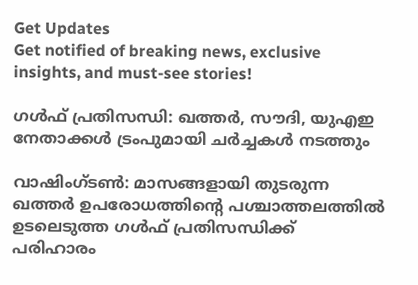Get Updates
Get notified of breaking news, exclusive insights, and must-see stories!

ഗള്‍ഫ് പ്രതിസന്ധി: ഖത്തര്‍, സൗദി, യുഎഇ നേതാക്കള്‍ ട്രംപുമായി ചര്‍ച്ചകള്‍ നടത്തും

വാഷിംഗ്ടണ്‍: മാസങ്ങളായി തുടരുന്ന ഖത്തര്‍ ഉപരോധത്തിന്റെ പശ്ചാത്തലത്തില്‍ ഉടലെടുത്ത ഗള്‍ഫ് പ്രതിസന്ധിക്ക് പരിഹാരം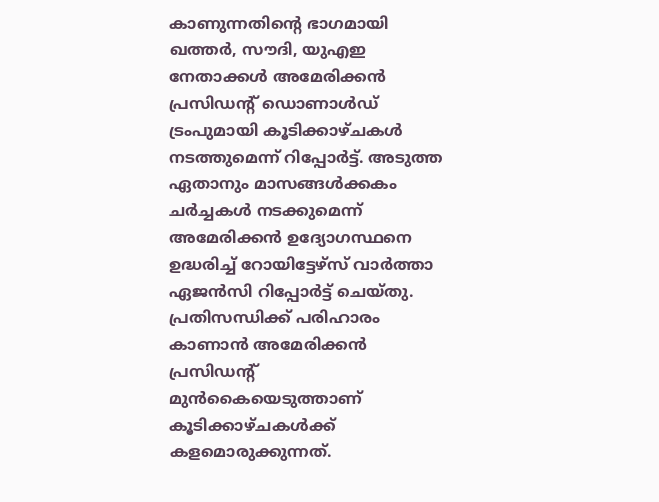കാണുന്നതിന്റെ ഭാഗമായി ഖത്തര്‍, സൗദി, യുഎഇ നേതാക്കള്‍ അമേരിക്കന്‍ പ്രസിഡന്റ് ഡൊണാള്‍ഡ് ട്രംപുമായി കൂടിക്കാഴ്ചകള്‍ നടത്തുമെന്ന് റിപ്പോര്‍ട്ട്. അടുത്ത ഏതാനും മാസങ്ങള്‍ക്കകം ചര്‍ച്ചകള്‍ നടക്കുമെന്ന് അമേരിക്കന്‍ ഉദ്യോഗസ്ഥനെ ഉദ്ധരിച്ച് റോയിട്ടേഴ്‌സ് വാര്‍ത്താ ഏജന്‍സി റിപ്പോര്‍ട്ട് ചെയ്തു. പ്രതിസന്ധിക്ക് പരിഹാരം കാണാന്‍ അമേരിക്കന്‍ പ്രസിഡന്റ് മുന്‍കൈയെടുത്താണ് കൂടിക്കാഴ്ചകള്‍ക്ക് കളമൊരുക്കുന്നത്.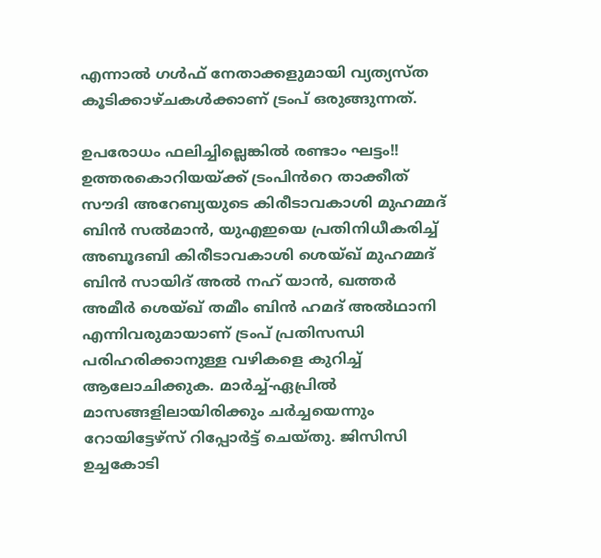എന്നാല്‍ ഗള്‍ഫ് നേതാക്കളുമായി വ്യത്യസ്ത കൂടിക്കാഴ്ചകള്‍ക്കാണ് ട്രംപ് ഒരുങ്ങുന്നത്.

ഉപരോധം ഫലിച്ചില്ലെങ്കില്‍ രണ്ടാം ഘട്ടം!! ഉത്തരകൊറിയയ്ക്ക് ട്രംപിന്‍‍റെ താക്കീത്
സൗദി അറേബ്യയുടെ കിരീടാവകാശി മുഹമ്മദ് ബിന്‍ സല്‍മാന്‍, യുഎഇയെ പ്രതിനിധീകരിച്ച് അബൂദബി കിരീടാവകാശി ശെയ്ഖ് മുഹമ്മദ് ബിന്‍ സായിദ് അല്‍ നഹ് യാന്‍, ഖത്തര്‍ അമീര്‍ ശെയ്ഖ് തമീം ബിന്‍ ഹമദ് അല്‍ഥാനി എന്നിവരുമായാണ് ട്രംപ് പ്രതിസന്ധി പരിഹരിക്കാനുള്ള വഴികളെ കുറിച്ച് ആലോചിക്കുക. മാര്‍ച്ച്-ഏപ്രില്‍ മാസങ്ങളിലായിരിക്കും ചര്‍ച്ചയെന്നും റോയിട്ടേഴ്‌സ് റിപ്പോര്‍ട്ട് ചെയ്തു. ജിസിസി ഉച്ചകോടി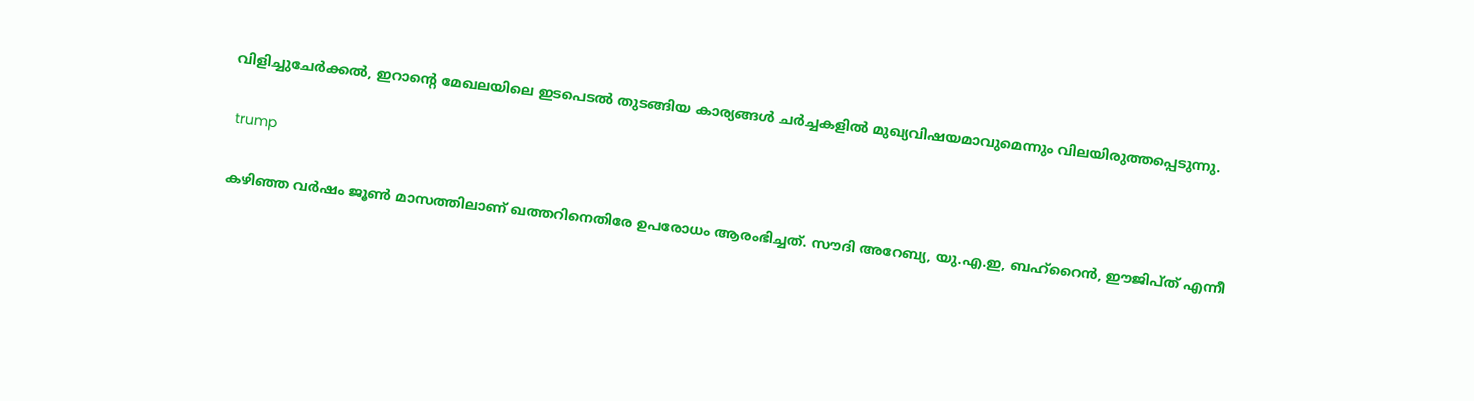വിളിച്ചുചേര്‍ക്കല്‍, ഇറാന്റെ മേഖലയിലെ ഇടപെടല്‍ തുടങ്ങിയ കാര്യങ്ങള്‍ ചര്‍ച്ചകളില്‍ മുഖ്യവിഷയമാവുമെന്നും വിലയിരുത്തപ്പെടുന്നു.

 trump

കഴിഞ്ഞ വര്‍ഷം ജൂണ്‍ മാസത്തിലാണ് ഖത്തറിനെതിരേ ഉപരോധം ആരംഭിച്ചത്. സൗദി അറേബ്യ, യു.എ.ഇ, ബഹ്‌റൈന്‍, ഈജിപ്ത് എന്നീ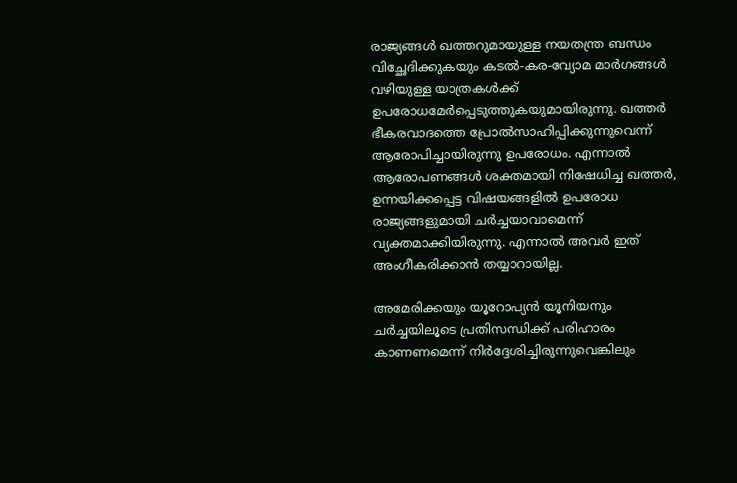രാജ്യങ്ങള്‍ ഖത്തറുമായുള്ള നയതന്ത്ര ബന്ധം വിച്ഛേദിക്കുകയും കടല്‍-കര-വ്യോമ മാര്‍ഗങ്ങള്‍ വഴിയുള്ള യാത്രകള്‍ക്ക് ഉപരോധമേര്‍പ്പെടുത്തുകയുമായിരുന്നു. ഖത്തര്‍ ഭീകരവാദത്തെ പ്രോല്‍സാഹിപ്പിക്കുന്നുവെന്ന് ആരോപിച്ചായിരുന്നു ഉപരോധം. എന്നാല്‍ ആരോപണങ്ങള്‍ ശക്തമായി നിഷേധിച്ച ഖത്തര്‍, ഉന്നയിക്കപ്പെട്ട വിഷയങ്ങളില്‍ ഉപരോധ രാജ്യങ്ങളുമായി ചര്‍ച്ചയാവാമെന്ന് വ്യക്തമാക്കിയിരുന്നു. എന്നാല്‍ അവര്‍ ഇത് അംഗീകരിക്കാന്‍ തയ്യാറായില്ല.

അമേരിക്കയും യൂറോപ്യന്‍ യൂനിയനും ചര്‍ച്ചയിലൂടെ പ്രതിസന്ധിക്ക് പരിഹാരം കാണണമെന്ന് നിര്‍ദ്ദേശിച്ചിരുന്നുവെങ്കിലും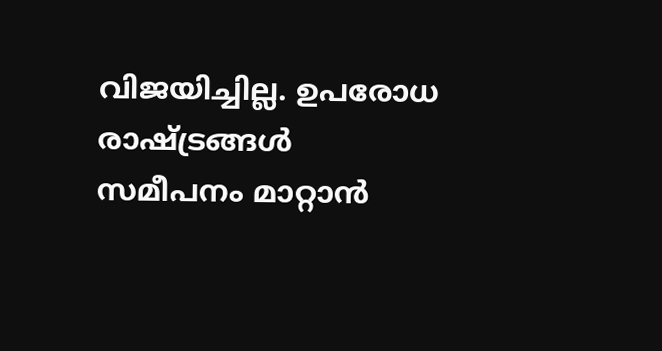വിജയിച്ചില്ല. ഉപരോധ രാഷ്ട്രങ്ങള്‍ സമീപനം മാറ്റാന്‍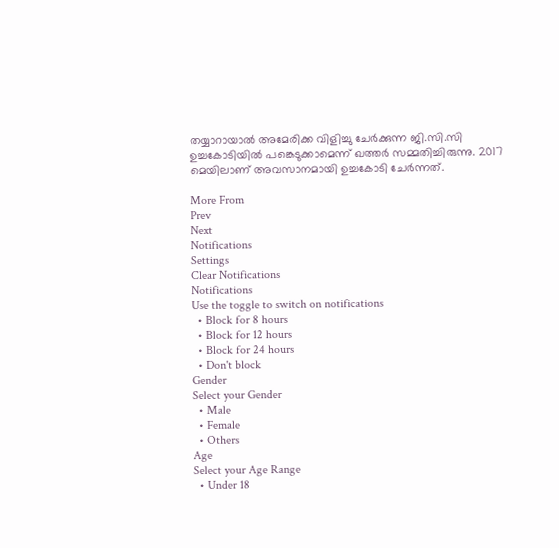തയ്യാറായാല്‍ അമേരിക്ക വിളിച്ചു ചേര്‍ക്കുന്ന ജി.സി.സി ഉച്ചകോടിയില്‍ പങ്കെടുക്കാമെന്ന് ഖത്തര്‍ സമ്മതിച്ചിരുന്നു. 2017 മെയിലാണ് അവസാനമായി ഉച്ചകോടി ചേര്‍ന്നത്.

More From
Prev
Next
Notifications
Settings
Clear Notifications
Notifications
Use the toggle to switch on notifications
  • Block for 8 hours
  • Block for 12 hours
  • Block for 24 hours
  • Don't block
Gender
Select your Gender
  • Male
  • Female
  • Others
Age
Select your Age Range
  • Under 18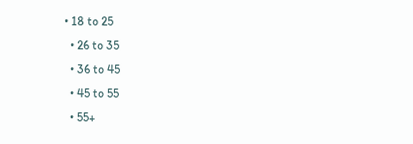• 18 to 25
  • 26 to 35
  • 36 to 45
  • 45 to 55
  • 55+